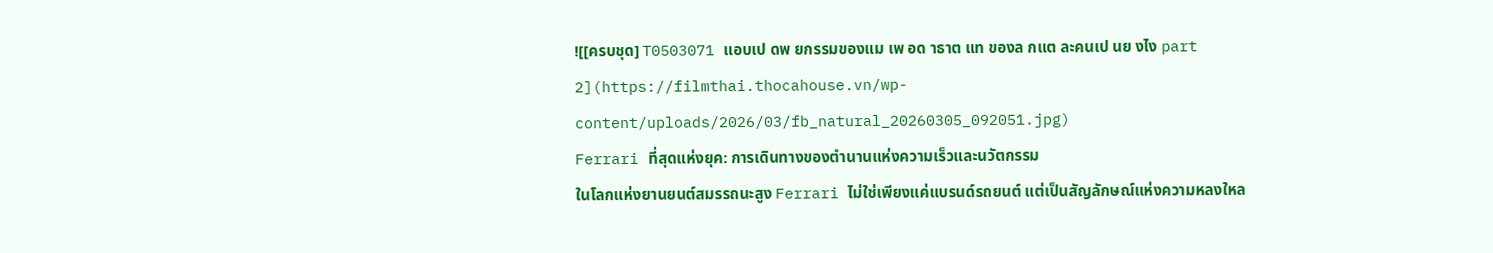![[ครบชุด] T0503071 แอบเป ดพ ยกรรมของแม เพ อด าธาต แท ของล กแต ละคนเป นย งไง part 2](https://filmthai.thocahouse.vn/wp-content/uploads/2026/03/fb_natural_20260305_092051.jpg)
Ferrari ที่สุดแห่งยุค: การเดินทางของตำนานแห่งความเร็วและนวัตกรรม
ในโลกแห่งยานยนต์สมรรถนะสูง Ferrari ไม่ใช่เพียงแค่แบรนด์รถยนต์ แต่เป็นสัญลักษณ์แห่งความหลงใหล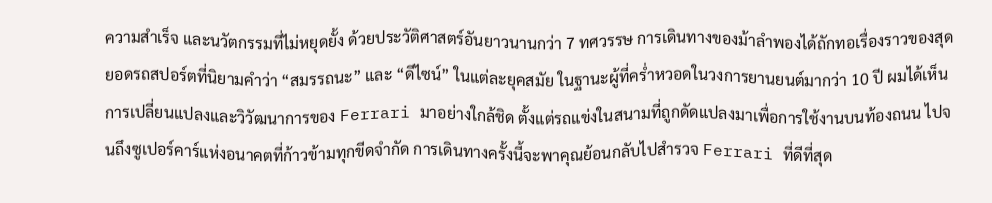ความสำเร็จ และนวัตกรรมที่ไม่หยุดยั้ง ด้วยประวัติศาสตร์อันยาวนานกว่า 7 ทศวรรษ การเดินทางของม้าลำพองได้ถักทอเรื่องราวของสุดยอดรถสปอร์ตที่นิยามคำว่า “สมรรถนะ” และ “ดีไซน์” ในแต่ละยุคสมัย ในฐานะผู้ที่คร่ำหวอดในวงการยานยนต์มากว่า 10 ปี ผมได้เห็นการเปลี่ยนแปลงและวิวัฒนาการของ Ferrari มาอย่างใกล้ชิด ตั้งแต่รถแข่งในสนามที่ถูกดัดแปลงมาเพื่อการใช้งานบนท้องถนน ไปจนถึงซูเปอร์คาร์แห่งอนาคตที่ก้าวข้ามทุกขีดจำกัด การเดินทางครั้งนี้จะพาคุณย้อนกลับไปสำรวจ Ferrari ที่ดีที่สุด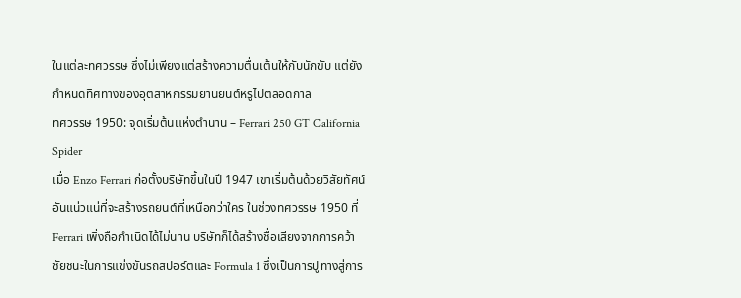ในแต่ละทศวรรษ ซึ่งไม่เพียงแต่สร้างความตื่นเต้นให้กับนักขับ แต่ยังกำหนดทิศทางของอุตสาหกรรมยานยนต์หรูไปตลอดกาล
ทศวรรษ 1950: จุดเริ่มต้นแห่งตำนาน – Ferrari 250 GT California Spider
เมื่อ Enzo Ferrari ก่อตั้งบริษัทขึ้นในปี 1947 เขาเริ่มต้นด้วยวิสัยทัศน์อันแน่วแน่ที่จะสร้างรถยนต์ที่เหนือกว่าใคร ในช่วงทศวรรษ 1950 ที่ Ferrari เพิ่งถือกำเนิดได้ไม่นาน บริษัทก็ได้สร้างชื่อเสียงจากการคว้าชัยชนะในการแข่งขันรถสปอร์ตและ Formula 1 ซึ่งเป็นการปูทางสู่การ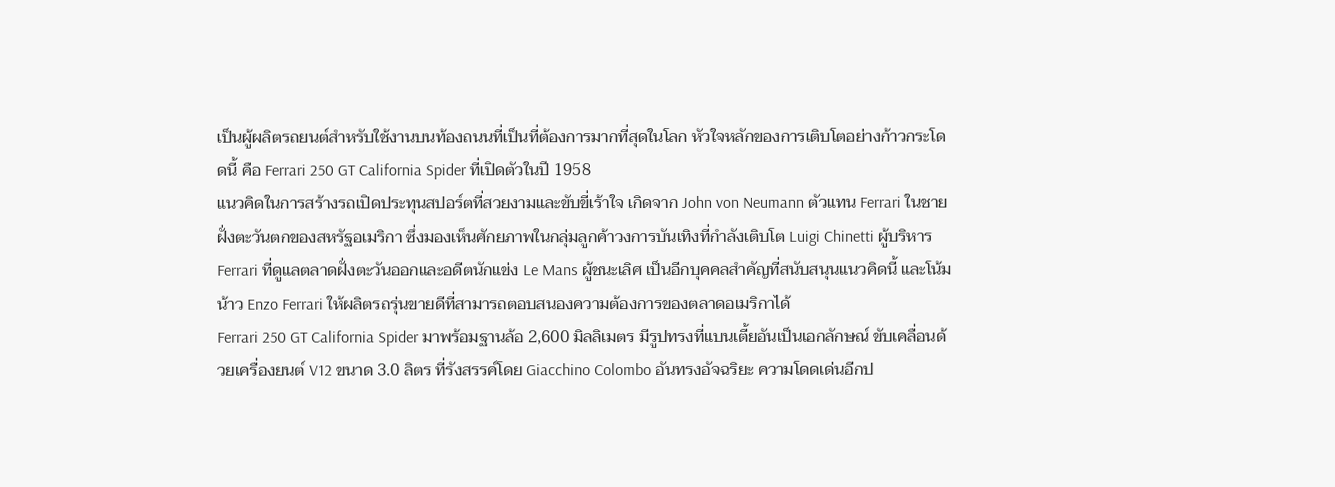เป็นผู้ผลิตรถยนต์สำหรับใช้งานบนท้องถนนที่เป็นที่ต้องการมากที่สุดในโลก หัวใจหลักของการเติบโตอย่างก้าวกระโดดนี้ คือ Ferrari 250 GT California Spider ที่เปิดตัวในปี 1958
แนวคิดในการสร้างรถเปิดประทุนสปอร์ตที่สวยงามและขับขี่เร้าใจ เกิดจาก John von Neumann ตัวแทน Ferrari ในชายฝั่งตะวันตกของสหรัฐอเมริกา ซึ่งมองเห็นศักยภาพในกลุ่มลูกค้าวงการบันเทิงที่กำลังเติบโต Luigi Chinetti ผู้บริหาร Ferrari ที่ดูแลตลาดฝั่งตะวันออกและอดีตนักแข่ง Le Mans ผู้ชนะเลิศ เป็นอีกบุคคลสำคัญที่สนับสนุนแนวคิดนี้ และโน้มน้าว Enzo Ferrari ให้ผลิตรถรุ่นขายดีที่สามารถตอบสนองความต้องการของตลาดอเมริกาได้
Ferrari 250 GT California Spider มาพร้อมฐานล้อ 2,600 มิลลิเมตร มีรูปทรงที่แบนเตี้ยอันเป็นเอกลักษณ์ ขับเคลื่อนด้วยเครื่องยนต์ V12 ขนาด 3.0 ลิตร ที่รังสรรค์โดย Giacchino Colombo อันทรงอัจฉริยะ ความโดดเด่นอีกป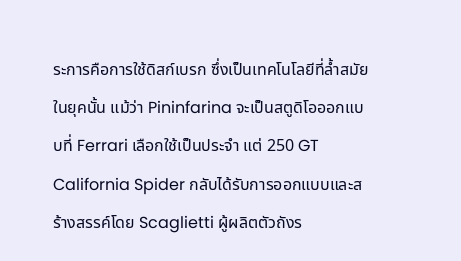ระการคือการใช้ดิสก์เบรก ซึ่งเป็นเทคโนโลยีที่ล้ำสมัยในยุคนั้น แม้ว่า Pininfarina จะเป็นสตูดิโอออกแบบที่ Ferrari เลือกใช้เป็นประจำ แต่ 250 GT California Spider กลับได้รับการออกแบบและสร้างสรรค์โดย Scaglietti ผู้ผลิตตัวถังร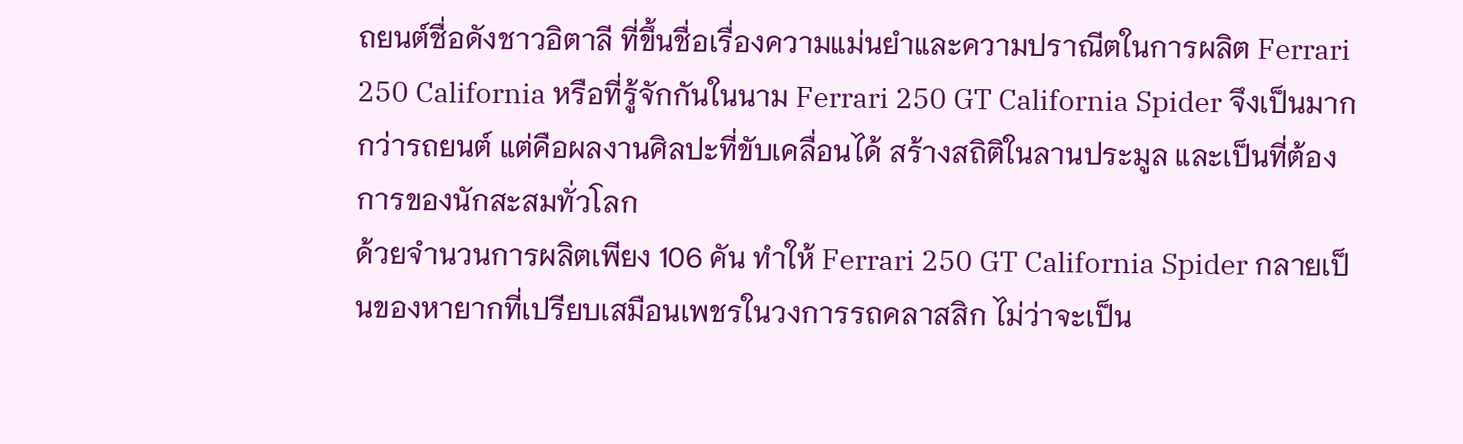ถยนต์ชื่อดังชาวอิตาลี ที่ขึ้นชื่อเรื่องความแม่นยำและความปราณีตในการผลิต Ferrari 250 California หรือที่รู้จักกันในนาม Ferrari 250 GT California Spider จึงเป็นมากกว่ารถยนต์ แต่คือผลงานศิลปะที่ขับเคลื่อนได้ สร้างสถิติในลานประมูล และเป็นที่ต้องการของนักสะสมทั่วโลก
ด้วยจำนวนการผลิตเพียง 106 คัน ทำให้ Ferrari 250 GT California Spider กลายเป็นของหายากที่เปรียบเสมือนเพชรในวงการรถคลาสสิก ไม่ว่าจะเป็น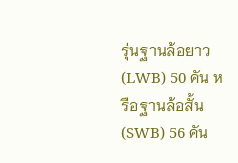รุ่นฐานล้อยาว (LWB) 50 คัน หรือฐานล้อสั้น (SWB) 56 คัน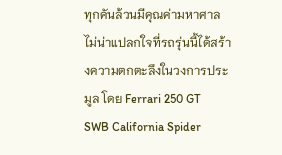ทุกคันล้วนมีคุณค่ามหาศาล ไม่น่าแปลกใจที่รถรุ่นนี้ได้สร้างความตกตะลึงในวงการประมูล โดย Ferrari 250 GT SWB California Spider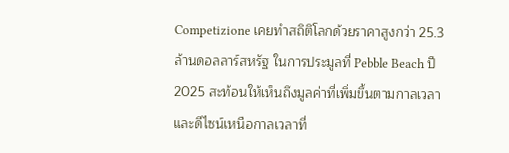Competizione เคยทำสถิติโลกด้วยราคาสูงกว่า 25.3 ล้านดอลลาร์สหรัฐ ในการประมูลที่ Pebble Beach ปี 2025 สะท้อนให้เห็นถึงมูลค่าที่เพิ่มขึ้นตามกาลเวลาและดีไซน์เหนือกาลเวลาที่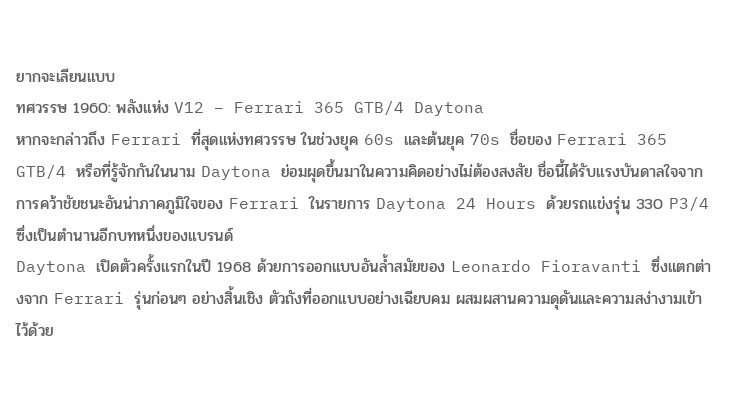ยากจะเลียนแบบ
ทศวรรษ 1960: พลังแห่ง V12 – Ferrari 365 GTB/4 Daytona
หากจะกล่าวถึง Ferrari ที่สุดแห่งทศวรรษ ในช่วงยุค 60s และต้นยุค 70s ชื่อของ Ferrari 365 GTB/4 หรือที่รู้จักกันในนาม Daytona ย่อมผุดขึ้นมาในความคิดอย่างไม่ต้องสงสัย ชื่อนี้ได้รับแรงบันดาลใจจากการคว้าชัยชนะอันน่าภาคภูมิใจของ Ferrari ในรายการ Daytona 24 Hours ด้วยรถแข่งรุ่น 330 P3/4 ซึ่งเป็นตำนานอีกบทหนึ่งของแบรนด์
Daytona เปิดตัวครั้งแรกในปี 1968 ด้วยการออกแบบอันล้ำสมัยของ Leonardo Fioravanti ซึ่งแตกต่างจาก Ferrari รุ่นก่อนๆ อย่างสิ้นเชิง ตัวถังที่ออกแบบอย่างเฉียบคม ผสมผสานความดุดันและความสง่างามเข้าไว้ด้วย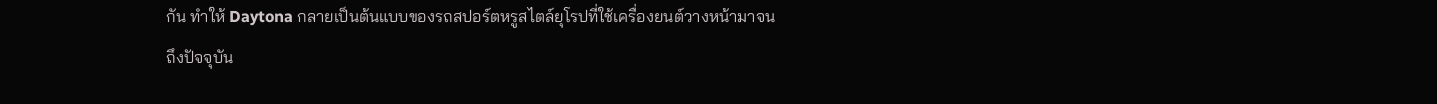กัน ทำให้ Daytona กลายเป็นต้นแบบของรถสปอร์ตหรูสไตล์ยุโรปที่ใช้เครื่องยนต์วางหน้ามาจนถึงปัจจุบัน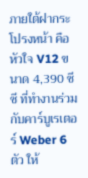ภายใต้ฝากระโปรงหน้า คือหัวใจ V12 ขนาด 4,390 ซีซี ที่ทำงานร่วมกับคาร์บูเรเตอร์ Weber 6 ตัว ให้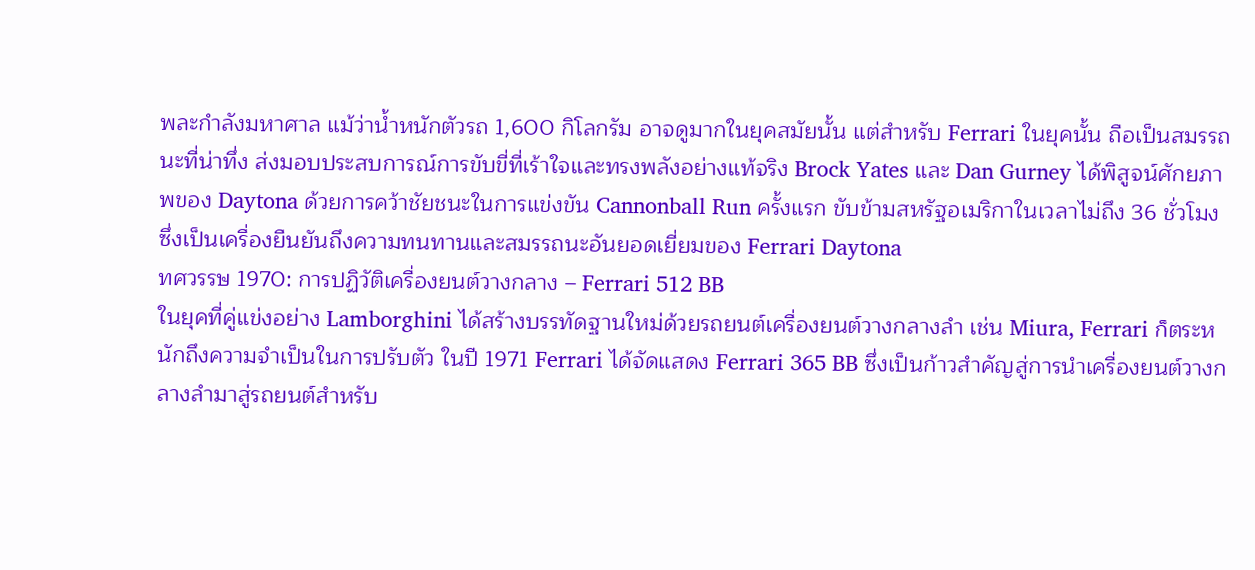พละกำลังมหาศาล แม้ว่าน้ำหนักตัวรถ 1,600 กิโลกรัม อาจดูมากในยุคสมัยนั้น แต่สำหรับ Ferrari ในยุคนั้น ถือเป็นสมรรถนะที่น่าทึ่ง ส่งมอบประสบการณ์การขับขี่ที่เร้าใจและทรงพลังอย่างแท้จริง Brock Yates และ Dan Gurney ได้พิสูจน์ศักยภาพของ Daytona ด้วยการคว้าชัยชนะในการแข่งขัน Cannonball Run ครั้งแรก ขับข้ามสหรัฐอเมริกาในเวลาไม่ถึง 36 ชั่วโมง ซึ่งเป็นเครื่องยืนยันถึงความทนทานและสมรรถนะอันยอดเยี่ยมของ Ferrari Daytona
ทศวรรษ 1970: การปฏิวัติเครื่องยนต์วางกลาง – Ferrari 512 BB
ในยุคที่คู่แข่งอย่าง Lamborghini ได้สร้างบรรทัดฐานใหม่ด้วยรถยนต์เครื่องยนต์วางกลางลำ เช่น Miura, Ferrari ก็ตระหนักถึงความจำเป็นในการปรับตัว ในปี 1971 Ferrari ได้จัดแสดง Ferrari 365 BB ซึ่งเป็นก้าวสำคัญสู่การนำเครื่องยนต์วางกลางลำมาสู่รถยนต์สำหรับ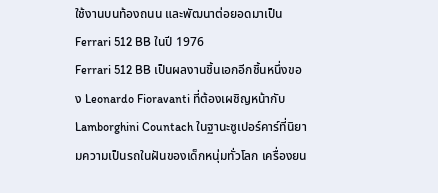ใช้งานบนท้องถนน และพัฒนาต่อยอดมาเป็น Ferrari 512 BB ในปี 1976
Ferrari 512 BB เป็นผลงานชิ้นเอกอีกชิ้นหนึ่งของ Leonardo Fioravanti ที่ต้องเผชิญหน้ากับ Lamborghini Countach ในฐานะซูเปอร์คาร์ที่นิยามความเป็นรถในฝันของเด็กหนุ่มทั่วโลก เครื่องยน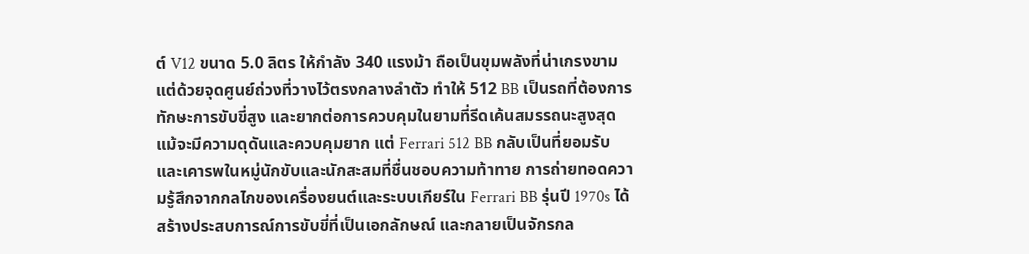ต์ V12 ขนาด 5.0 ลิตร ให้กำลัง 340 แรงม้า ถือเป็นขุมพลังที่น่าเกรงขาม แต่ด้วยจุดศูนย์ถ่วงที่วางไว้ตรงกลางลำตัว ทำให้ 512 BB เป็นรถที่ต้องการทักษะการขับขี่สูง และยากต่อการควบคุมในยามที่รีดเค้นสมรรถนะสูงสุด
แม้จะมีความดุดันและควบคุมยาก แต่ Ferrari 512 BB กลับเป็นที่ยอมรับและเคารพในหมู่นักขับและนักสะสมที่ชื่นชอบความท้าทาย การถ่ายทอดความรู้สึกจากกลไกของเครื่องยนต์และระบบเกียร์ใน Ferrari BB รุ่นปี 1970s ได้สร้างประสบการณ์การขับขี่ที่เป็นเอกลักษณ์ และกลายเป็นจักรกล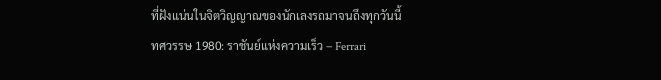ที่ฝังแน่นในจิตวิญญาณของนักเลงรถมาจนถึงทุกวันนี้
ทศวรรษ 1980: ราชันย์แห่งความเร็ว – Ferrari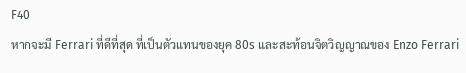F40
หากจะมี Ferrari ที่ดีที่สุด ที่เป็นตัวแทนของยุค 80s และสะท้อนจิตวิญญาณของ Enzo Ferrari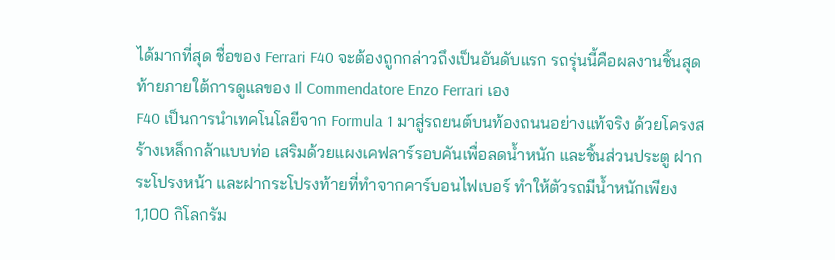ได้มากที่สุด ชื่อของ Ferrari F40 จะต้องถูกกล่าวถึงเป็นอันดับแรก รถรุ่นนี้คือผลงานชิ้นสุดท้ายภายใต้การดูแลของ Il Commendatore Enzo Ferrari เอง
F40 เป็นการนำเทคโนโลยีจาก Formula 1 มาสู่รถยนต์บนท้องถนนอย่างแท้จริง ด้วยโครงสร้างเหล็กกล้าแบบท่อ เสริมด้วยแผงเคฟลาร์รอบคันเพื่อลดน้ำหนัก และชิ้นส่วนประตู ฝากระโปรงหน้า และฝากระโปรงท้ายที่ทำจากคาร์บอนไฟเบอร์ ทำให้ตัวรถมีน้ำหนักเพียง 1,100 กิโลกรัม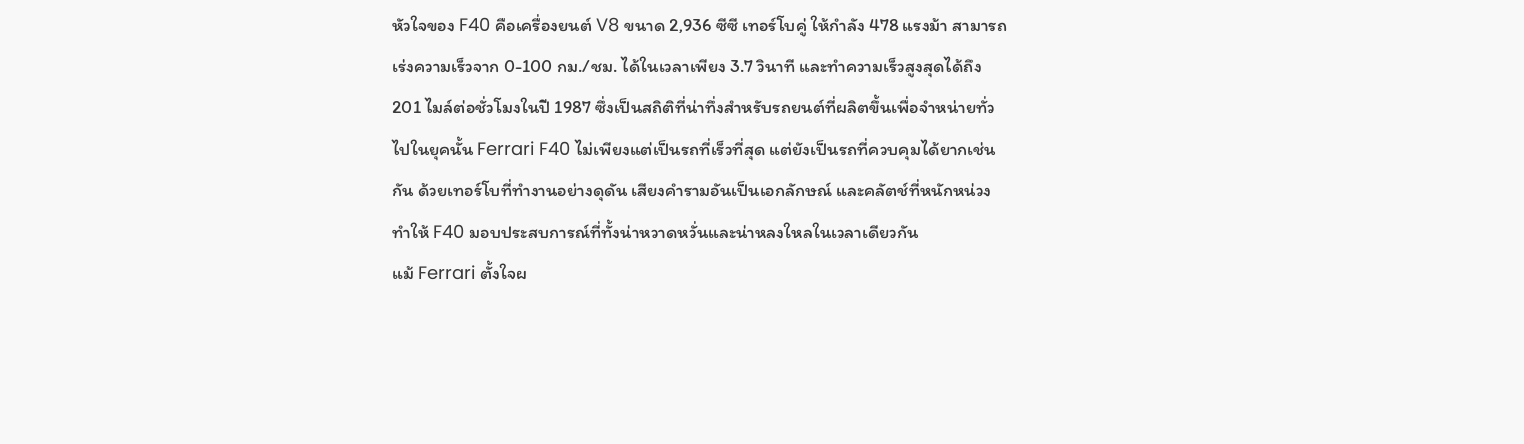หัวใจของ F40 คือเครื่องยนต์ V8 ขนาด 2,936 ซีซี เทอร์โบคู่ ให้กำลัง 478 แรงม้า สามารถเร่งความเร็วจาก 0-100 กม./ชม. ได้ในเวลาเพียง 3.7 วินาที และทำความเร็วสูงสุดได้ถึง 201 ไมล์ต่อชั่วโมงในปี 1987 ซึ่งเป็นสถิติที่น่าทึ่งสำหรับรถยนต์ที่ผลิตขึ้นเพื่อจำหน่ายทั่วไปในยุคนั้น Ferrari F40 ไม่เพียงแต่เป็นรถที่เร็วที่สุด แต่ยังเป็นรถที่ควบคุมได้ยากเช่นกัน ด้วยเทอร์โบที่ทำงานอย่างดุดัน เสียงคำรามอันเป็นเอกลักษณ์ และคลัตช์ที่หนักหน่วง ทำให้ F40 มอบประสบการณ์ที่ทั้งน่าหวาดหวั่นและน่าหลงใหลในเวลาเดียวกัน
แม้ Ferrari ตั้งใจผ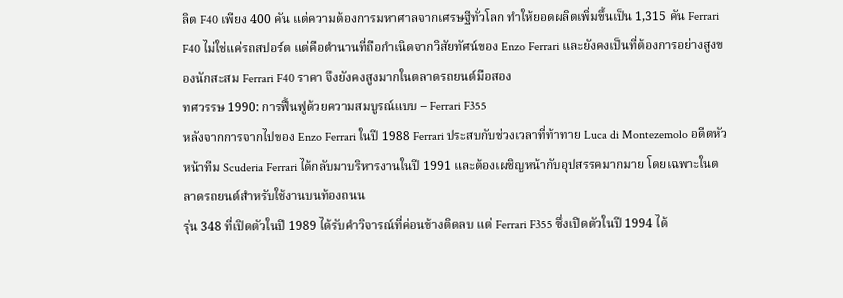ลิต F40 เพียง 400 คัน แต่ความต้องการมหาศาลจากเศรษฐีทั่วโลก ทำให้ยอดผลิตเพิ่มขึ้นเป็น 1,315 คัน Ferrari F40 ไม่ใช่แค่รถสปอร์ต แต่คือตำนานที่ถือกำเนิดจากวิสัยทัศน์ของ Enzo Ferrari และยังคงเป็นที่ต้องการอย่างสูงของนักสะสม Ferrari F40 ราคา จึงยังคงสูงมากในตลาดรถยนต์มือสอง
ทศวรรษ 1990: การฟื้นฟูด้วยความสมบูรณ์แบบ – Ferrari F355
หลังจากการจากไปของ Enzo Ferrari ในปี 1988 Ferrari ประสบกับช่วงเวลาที่ท้าทาย Luca di Montezemolo อดีตหัวหน้าทีม Scuderia Ferrari ได้กลับมาบริหารงานในปี 1991 และต้องเผชิญหน้ากับอุปสรรคมากมาย โดยเฉพาะในตลาดรถยนต์สำหรับใช้งานบนท้องถนน
รุ่น 348 ที่เปิดตัวในปี 1989 ได้รับคำวิจารณ์ที่ค่อนข้างติดลบ แต่ Ferrari F355 ซึ่งเปิดตัวในปี 1994 ได้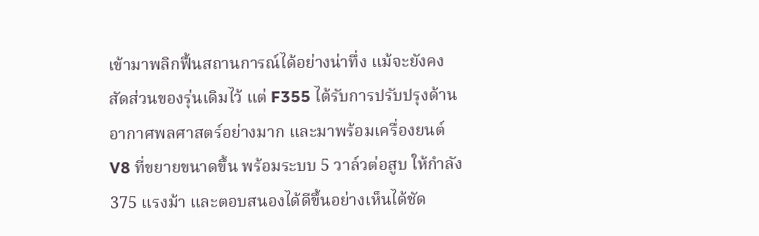เข้ามาพลิกฟื้นสถานการณ์ได้อย่างน่าทึ่ง แม้จะยังคงสัดส่วนของรุ่นเดิมไว้ แต่ F355 ได้รับการปรับปรุงด้านอากาศพลศาสตร์อย่างมาก และมาพร้อมเครื่องยนต์ V8 ที่ขยายขนาดขึ้น พร้อมระบบ 5 วาล์วต่อสูบ ให้กำลัง 375 แรงม้า และตอบสนองได้ดีขึ้นอย่างเห็นได้ชัด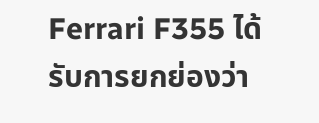Ferrari F355 ได้รับการยกย่องว่า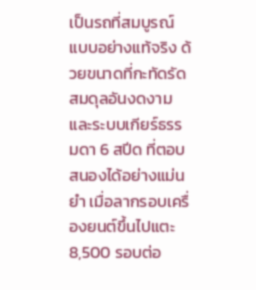เป็นรถที่สมบูรณ์แบบอย่างแท้จริง ด้วยขนาดที่กะทัดรัด สมดุลอันงดงาม และระบบเกียร์ธรรมดา 6 สปีด ที่ตอบสนองได้อย่างแม่นยำ เมื่อลากรอบเครื่องยนต์ขึ้นไปแตะ 8,500 รอบต่อ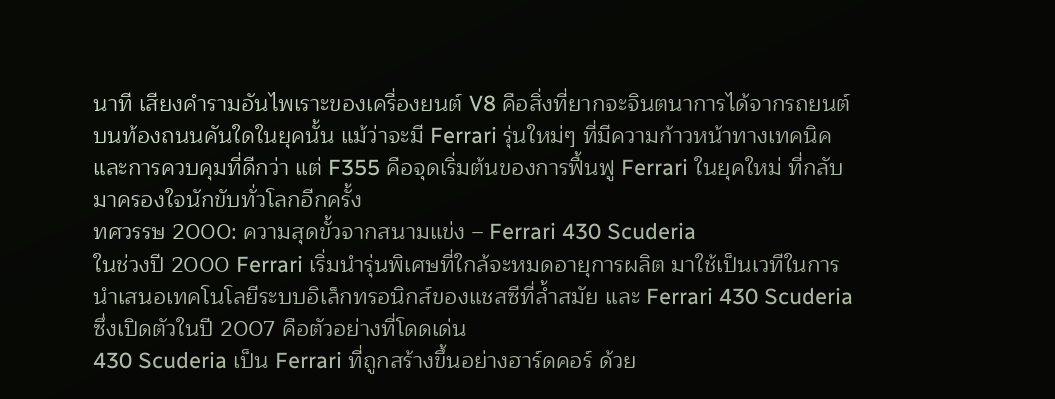นาที เสียงคำรามอันไพเราะของเครื่องยนต์ V8 คือสิ่งที่ยากจะจินตนาการได้จากรถยนต์บนท้องถนนคันใดในยุคนั้น แม้ว่าจะมี Ferrari รุ่นใหม่ๆ ที่มีความก้าวหน้าทางเทคนิคและการควบคุมที่ดีกว่า แต่ F355 คือจุดเริ่มต้นของการฟื้นฟู Ferrari ในยุคใหม่ ที่กลับมาครองใจนักขับทั่วโลกอีกครั้ง
ทศวรรษ 2000: ความสุดขั้วจากสนามแข่ง – Ferrari 430 Scuderia
ในช่วงปี 2000 Ferrari เริ่มนำรุ่นพิเศษที่ใกล้จะหมดอายุการผลิต มาใช้เป็นเวทีในการนำเสนอเทคโนโลยีระบบอิเล็กทรอนิกส์ของแชสซีที่ล้ำสมัย และ Ferrari 430 Scuderia ซึ่งเปิดตัวในปี 2007 คือตัวอย่างที่โดดเด่น
430 Scuderia เป็น Ferrari ที่ถูกสร้างขึ้นอย่างฮาร์ดคอร์ ด้วย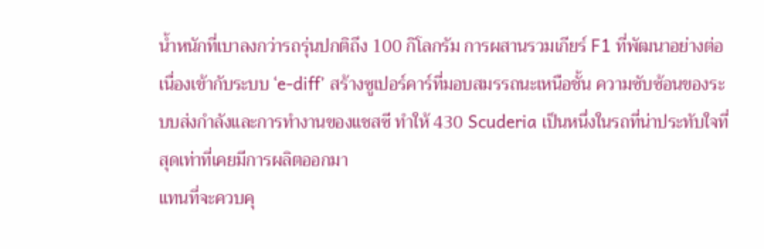น้ำหนักที่เบาลงกว่ารถรุ่นปกติถึง 100 กิโลกรัม การผสานรวมเกียร์ F1 ที่พัฒนาอย่างต่อเนื่องเข้ากับระบบ ‘e-diff’ สร้างซูเปอร์คาร์ที่มอบสมรรถนะเหนือชั้น ความซับซ้อนของระบบส่งกำลังและการทำงานของแชสซี ทำให้ 430 Scuderia เป็นหนึ่งในรถที่น่าประทับใจที่สุดเท่าที่เคยมีการผลิตออกมา
แทนที่จะควบคุ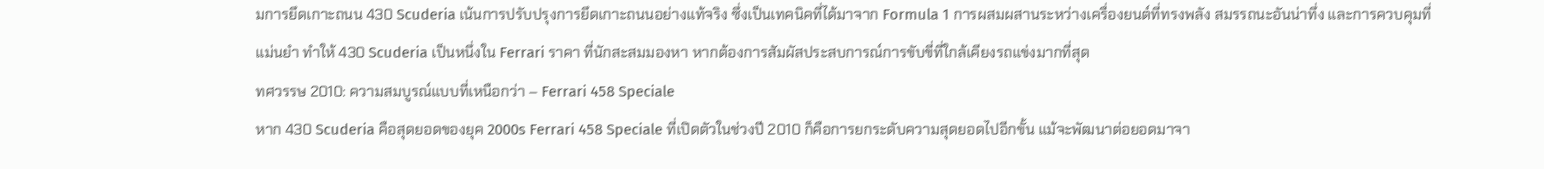มการยึดเกาะถนน 430 Scuderia เน้นการปรับปรุงการยึดเกาะถนนอย่างแท้จริง ซึ่งเป็นเทคนิคที่ได้มาจาก Formula 1 การผสมผสานระหว่างเครื่องยนต์ที่ทรงพลัง สมรรถนะอันน่าทึ่ง และการควบคุมที่แม่นยำ ทำให้ 430 Scuderia เป็นหนึ่งใน Ferrari ราคา ที่นักสะสมมองหา หากต้องการสัมผัสประสบการณ์การขับขี่ที่ใกล้เคียงรถแข่งมากที่สุด
ทศวรรษ 2010: ความสมบูรณ์แบบที่เหนือกว่า – Ferrari 458 Speciale
หาก 430 Scuderia คือสุดยอดของยุค 2000s Ferrari 458 Speciale ที่เปิดตัวในช่วงปี 2010 ก็คือการยกระดับความสุดยอดไปอีกขั้น แม้จะพัฒนาต่อยอดมาจา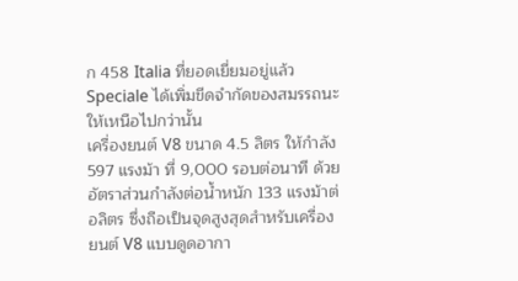ก 458 Italia ที่ยอดเยี่ยมอยู่แล้ว Speciale ได้เพิ่มขีดจำกัดของสมรรถนะให้เหนือไปกว่านั้น
เครื่องยนต์ V8 ขนาด 4.5 ลิตร ให้กำลัง 597 แรงม้า ที่ 9,000 รอบต่อนาที ด้วยอัตราส่วนกำลังต่อน้ำหนัก 133 แรงม้าต่อลิตร ซึ่งถือเป็นจุดสูงสุดสำหรับเครื่องยนต์ V8 แบบดูดอากา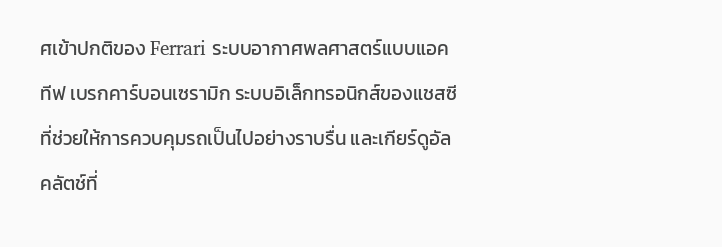ศเข้าปกติของ Ferrari ระบบอากาศพลศาสตร์แบบแอคทีฟ เบรกคาร์บอนเซรามิก ระบบอิเล็กทรอนิกส์ของแชสซีที่ช่วยให้การควบคุมรถเป็นไปอย่างราบรื่น และเกียร์ดูอัลคลัตช์ที่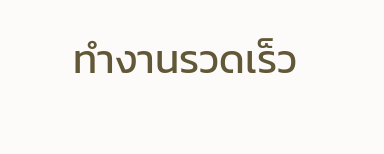ทำงานรวดเร็ว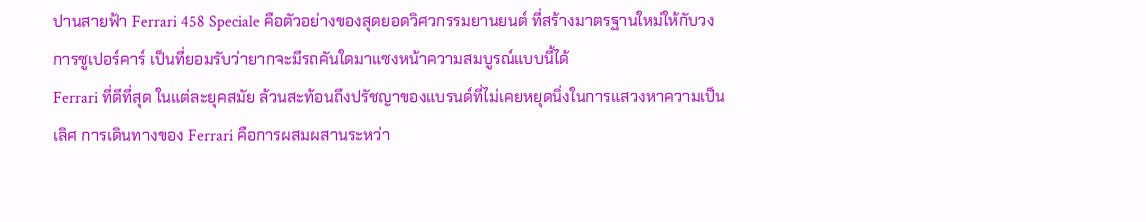ปานสายฟ้า Ferrari 458 Speciale คือตัวอย่างของสุดยอดวิศวกรรมยานยนต์ ที่สร้างมาตรฐานใหม่ให้กับวงการซูเปอร์คาร์ เป็นที่ยอมรับว่ายากจะมีรถคันใดมาแซงหน้าความสมบูรณ์แบบนี้ได้
Ferrari ที่ดีที่สุด ในแต่ละยุคสมัย ล้วนสะท้อนถึงปรัชญาของแบรนด์ที่ไม่เคยหยุดนิ่งในการแสวงหาความเป็นเลิศ การเดินทางของ Ferrari คือการผสมผสานระหว่า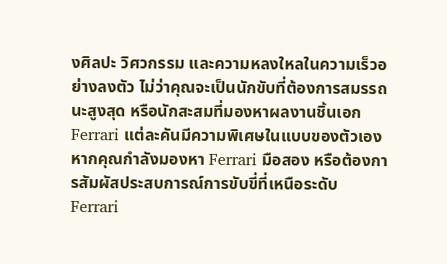งศิลปะ วิศวกรรม และความหลงใหลในความเร็วอย่างลงตัว ไม่ว่าคุณจะเป็นนักขับที่ต้องการสมรรถนะสูงสุด หรือนักสะสมที่มองหาผลงานชิ้นเอก Ferrari แต่ละคันมีความพิเศษในแบบของตัวเอง
หากคุณกำลังมองหา Ferrari มือสอง หรือต้องการสัมผัสประสบการณ์การขับขี่ที่เหนือระดับ Ferrari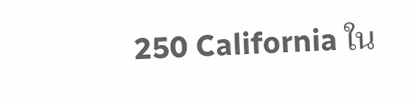250 California ใน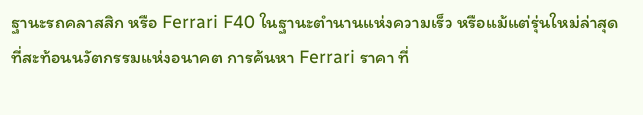ฐานะรถคลาสสิก หรือ Ferrari F40 ในฐานะตำนานแห่งความเร็ว หรือแม้แต่รุ่นใหม่ล่าสุดที่สะท้อนนวัตกรรมแห่งอนาคต การค้นหา Ferrari ราคา ที่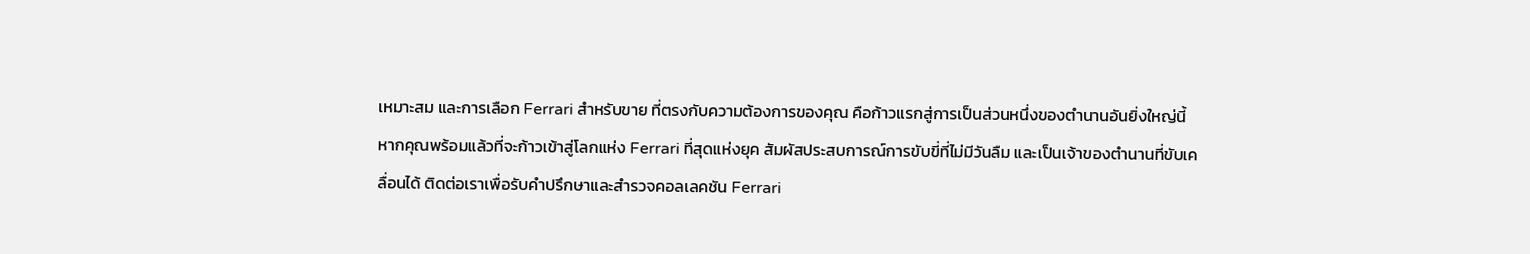เหมาะสม และการเลือก Ferrari สำหรับขาย ที่ตรงกับความต้องการของคุณ คือก้าวแรกสู่การเป็นส่วนหนึ่งของตำนานอันยิ่งใหญ่นี้
หากคุณพร้อมแล้วที่จะก้าวเข้าสู่โลกแห่ง Ferrari ที่สุดแห่งยุค สัมผัสประสบการณ์การขับขี่ที่ไม่มีวันลืม และเป็นเจ้าของตำนานที่ขับเคลื่อนได้ ติดต่อเราเพื่อรับคำปรึกษาและสำรวจคอลเลคชัน Ferrari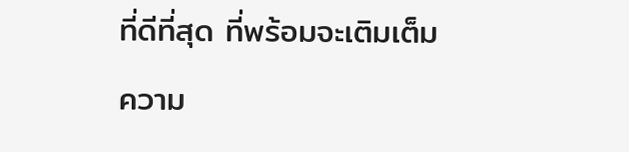ที่ดีที่สุด ที่พร้อมจะเติมเต็มความ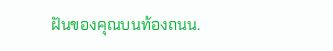ฝันของคุณบนท้องถนน.